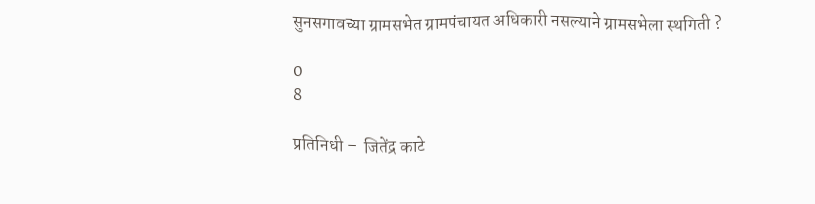सुनसगावच्या ग्रामसभेत ग्रामपंचायत अधिकारी नसल्याने ग्रामसभेला स्थगिती ?

0
8

प्रतिनिधी –  जितेंद्र काटे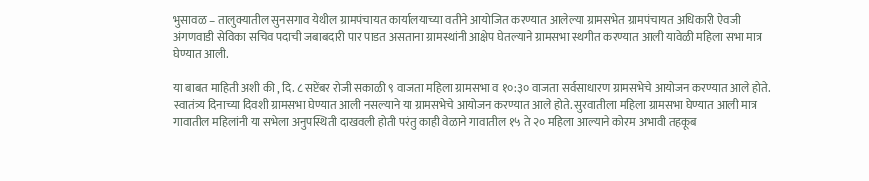भुसावळ – तालुक्यातील सुनसगाव येथील ग्रामपंचायत कार्यालयाच्या वतीने आयोजित करण्यात आलेल्या ग्रामसभेत ग्रामपंचायत अधिकारी ऐवजी अंगणवाडी सेविका सचिव पदाची जबाबदारी पार पाडत असताना ग्रामस्थांनी आक्षेप घेतल्याने ग्रामसभा स्थगीत करण्यात आली यावेळी महिला सभा मात्र घेण्यात आली.

या बाबत माहिती अशी की , दि. ८ सप्टेंबर रोजी सकाळी ९ वाजता महिला ग्रामसभा व १०:३० वाजता सर्वसाधारण ग्रामसभेचे आयोजन करण्यात आले होते. स्वातंत्र्य दिनाच्या दिवशी ग्रामसभा घेण्यात आली नसल्याने या ग्रामसभेचे आयोजन करण्यात आले होते. सुरवातीला महिला ग्रामसभा घेण्यात आली मात्र गावातील महिलांनी या सभेला अनुपस्थिती दाखवली होती परंतु काही वेळाने गावातील १५ ते २० महिला आल्याने कोरम अभावी तहकूब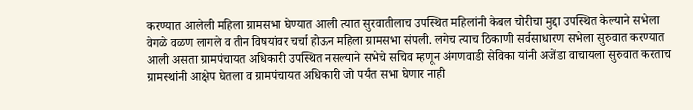करण्यात आलेली महिला ग्रामसभा घेण्यात आली त्यात सुरवातीलाच उपस्थित महिलांनी केबल चोरीचा मुद्दा उपस्थित केल्याने सभेला वेगळे वळण लागले व तीन विषयांवर चर्चा होऊन महिला ग्रामसभा संपली. लगेच त्याच ठिकाणी सर्वसाधारण सभेला सुरुवात करण्यात आली असता ग्रामपंचायत अधिकारी उपस्थित नसल्याने सभेचे सचिव म्हणून अंगणवाडी सेविका यांनी अजेंडा वाचायला सुरुवात करताच ग्रामस्थांनी आक्षेप घेतला व ग्रामपंचायत अधिकारी जो पर्यंत सभा घेणार नाही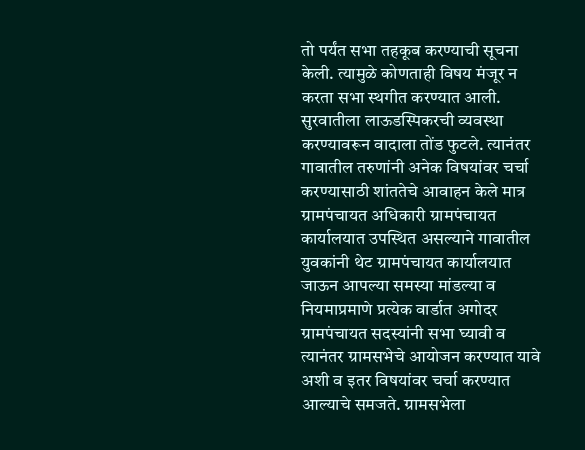तो पर्यंत सभा तहकूब करण्याची सूचना केली. त्यामुळे कोणताही विषय मंजूर न करता सभा स्थगीत करण्यात आली. सुरवातीला लाऊडस्पिकरची व्यवस्था करण्यावरून वादाला तोंड फुटले. त्यानंतर गावातील तरुणांनी अनेक विषयांवर चर्चा करण्यासाठी शांततेचे आवाहन केले मात्र ग्रामपंचायत अधिकारी ग्रामपंचायत कार्यालयात उपस्थित असल्याने गावातील युवकांनी थेट ग्रामपंचायत कार्यालयात जाऊन आपल्या समस्या मांडल्या व नियमाप्रमाणे प्रत्येक वार्डात अगोदर ग्रामपंचायत सदस्यांनी सभा घ्यावी व त्यानंतर ग्रामसभेचे आयोजन करण्यात यावे अशी व इतर विषयांवर चर्चा करण्यात आल्याचे समजते. ग्रामसभेला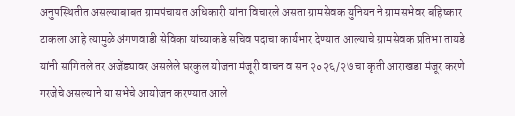अनुपस्थितीत असल्याबाबत ग्रामपंचायत अधिकारी यांना विचारले असता ग्रामसेवक युनियन ने ग्रामसभेवर बहिष्कार टाकला आहे त्यामुळे अंगणवाडी सेविका यांच्याकडे सचिव पदाचा कार्यभार देण्यात आल्याचे ग्रामसेवक प्रतिभा तायडे यांनी सांगितले तर अजेंड्यावर असलेले घरकुल योजना मंजूरी वाचन व सन २०२६/२७ चा कृती आराखडा मंजूर करणे गरजेचे असल्याने या सभेचे आयोजन करण्यात आले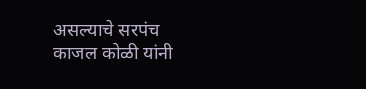असल्याचे सरपंच काजल कोळी यांनी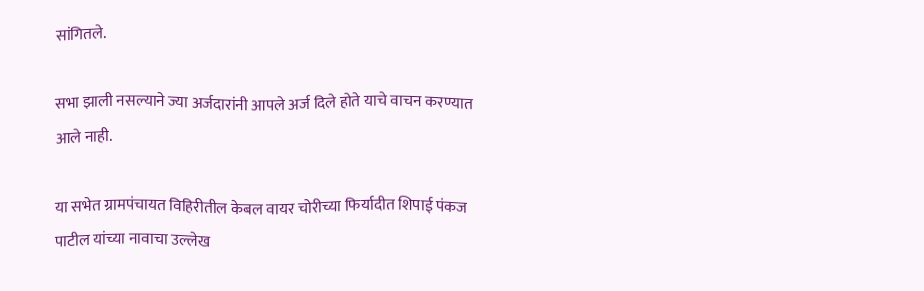सांगितले.

सभा झाली नसल्याने ज्या अर्जदारांनी आपले अर्ज दिले होते याचे वाचन करण्यात आले नाही.

या सभेत ग्रामपंचायत विहिरीतील केबल वायर चोरीच्या फिर्यादीत शिपाई पंकज पाटील यांच्या नावाचा उल्लेख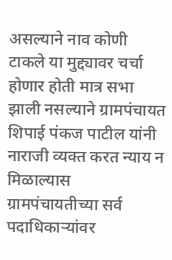असल्याने नाव कोणी टाकले या मुद्द्यावर चर्चा होणार होती मात्र सभा झाली नसल्याने ग्रामपंचायत शिपाई पंकज पाटील यांनी नाराजी व्यक्त करत न्याय न मिळाल्यास ग्रामपंचायतीच्या सर्व पदाधिकाऱ्यांवर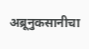अब्रूनुकसानीचा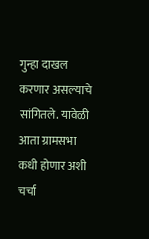गुन्हा दाखल करणार असल्याचे सांगितले. यावेळी आता ग्रामसभा कधी होणार अशी चर्चा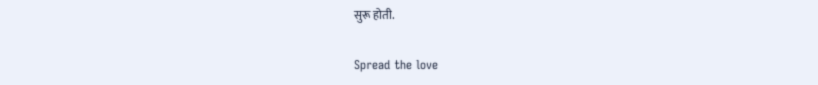सुरू होती.

Spread the love